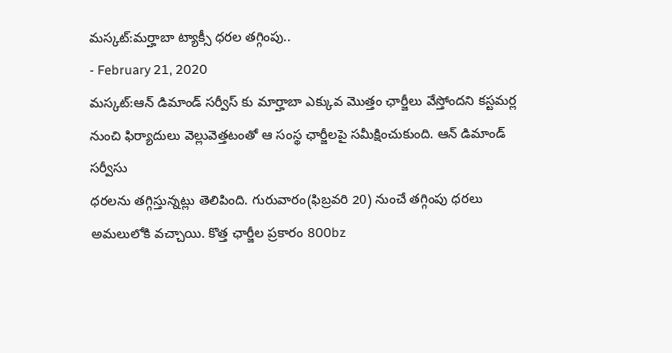మస్కట్:మర్హాబా ట్యాక్సీ ధరల తగ్గింపు..
- February 21, 2020
మస్కట్:ఆన్ డిమాండ్ సర్వీస్ కు మార్హాబా ఎక్కువ మొత్తం ఛార్జీలు వేస్తోందని కస్టమర్ల నుంచి ఫిర్యాదులు వెల్లువెత్తటంతో ఆ సంస్థ ఛార్జీలపై సమీక్షించుకుంది. ఆన్ డిమాండ్ సర్వీసు
ధరలను తగ్గిస్తున్నట్లు తెలిపింది. గురువారం(ఫిబ్రవరి 20) నుంచే తగ్గింపు ధరలు అమలులోకి వచ్చాయి. కొత్త ఛార్జీల ప్రకారం 800bz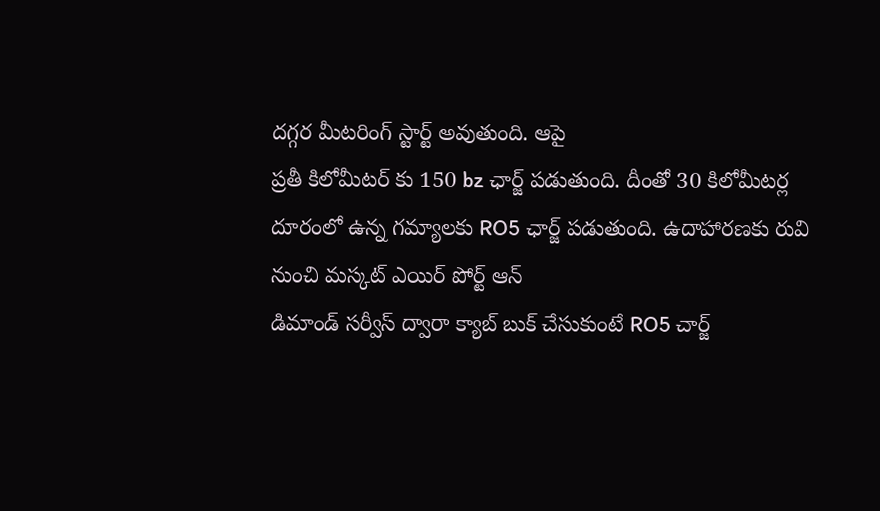దగ్గర మీటరింగ్ స్టార్ట్ అవుతుంది. ఆపై
ప్రతీ కిలోమీటర్ కు 150 bz ఛార్జ్ పడుతుంది. దీంతో 30 కిలోమీటర్ల దూరంలో ఉన్న గమ్యాలకు RO5 ఛార్జ్ పడుతుంది. ఉదాహారణకు రువి నుంచి మస్కట్ ఎయిర్ పోర్ట్ ఆన్
డిమాండ్ సర్వీస్ ద్వారా క్యాబ్ బుక్ చేసుకుంటే RO5 చార్జ్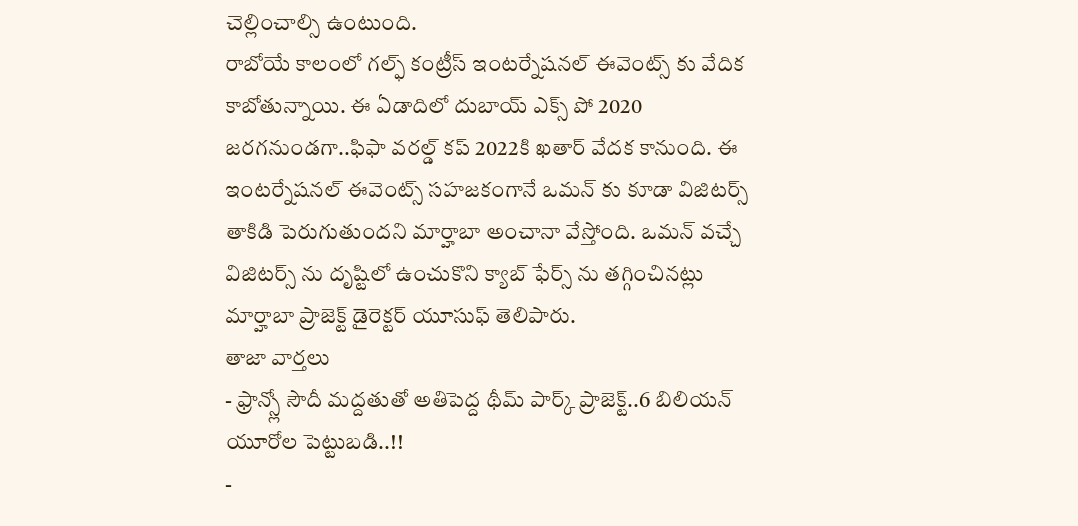చెల్లించాల్సి ఉంటుంది.
రాబోయే కాలంలో గల్ఫ్ కంట్రీస్ ఇంటర్నేషనల్ ఈవెంట్స్ కు వేదిక కాబోతున్నాయి. ఈ ఏడాదిలో దుబాయ్ ఎక్స్ పో 2020 జరగనుండగా..ఫిఫా వరల్డ్ కప్ 2022కి ఖతార్ వేదక కానుంది. ఈ ఇంటర్నేషనల్ ఈవెంట్స్ సహజకంగానే ఒమన్ కు కూడా విజిటర్స్ తాకిడి పెరుగుతుందని మార్హాబా అంచానా వేస్తోంది. ఒమన్ వచ్చే విజిటర్స్ ను దృష్టిలో ఉంచుకొని క్యాబ్ ఫేర్స్ ను తగ్గించినట్లు మార్హాబా ప్రాజెక్ట్ డైరెక్టర్ యూసుఫ్ తెలిపారు.
తాజా వార్తలు
- ఫ్రాన్స్లో సౌదీ మద్దతుతో అతిపెద్ద థీమ్ పార్క్ ప్రాజెక్ట్..6 బిలియన్ యూరోల పెట్టుబడి..!!
-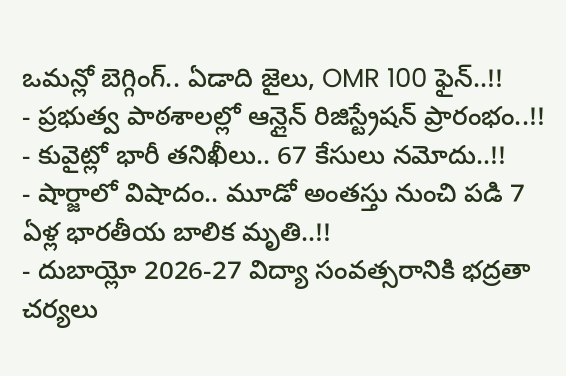ఒమన్లో బెగ్గింగ్.. ఏడాది జైలు, OMR 100 ఫైన్..!!
- ప్రభుత్వ పాఠశాలల్లో ఆన్లైన్ రిజిస్ట్రేషన్ ప్రారంభం..!!
- కువైట్లో భారీ తనిఖీలు.. 67 కేసులు నమోదు..!!
- షార్జాలో విషాదం.. మూడో అంతస్తు నుంచి పడి 7 ఏళ్ల భారతీయ బాలిక మృతి..!!
- దుబాయ్లో 2026-27 విద్యా సంవత్సరానికి భద్రతా చర్యలు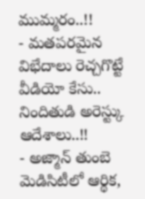ముమ్మరం..!!
- మతపరమైన విభేదాలు రెచ్చగొట్టే వీడియో కేసు.. నిందితుడి అరెస్ట్కు ఆదేశాలు..!!
- అజ్మాన్ తుంబె మెడిసిటీలో ఆర్థిక,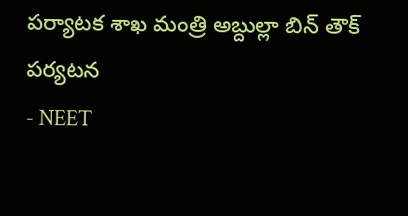పర్యాటక శాఖ మంత్రి అబ్దుల్లా బిన్ తౌక్ పర్యటన
- NEET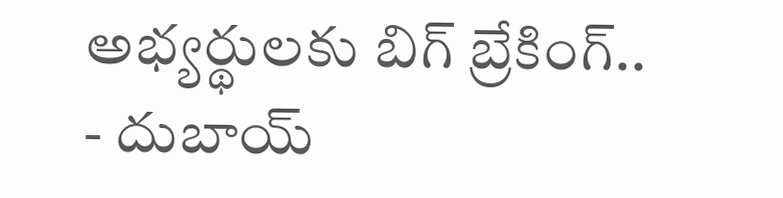అభ్యర్థులకు బిగ్ బ్రేకింగ్..
- దుబాయ్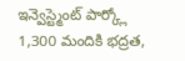ఇన్వెస్ట్మెంట్ పార్క్లో 1,300 మందికి భద్రత,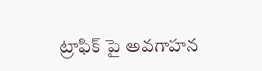ట్రాఫిక్ పై అవగాహన